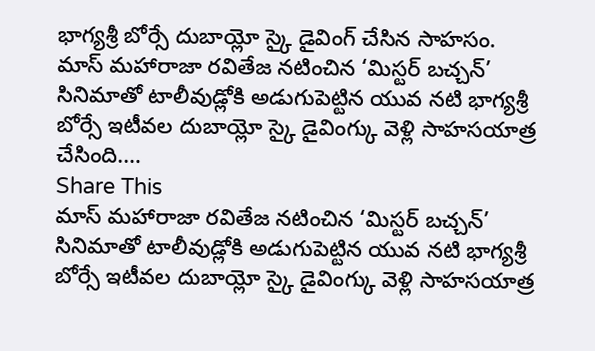భాగ్యశ్రీ బోర్సే దుబాయ్లో స్కై డైవింగ్ చేసిన సాహసం.
మాస్ మహారాజా రవితేజ నటించిన ‘మిస్టర్ బచ్చన్’ సినిమాతో టాలీవుడ్లోకి అడుగుపెట్టిన యువ నటి భాగ్యశ్రీ బోర్సే ఇటీవల దుబాయ్లో స్కై డైవింగ్కు వెళ్లి సాహసయాత్ర చేసింది.…
Share This
మాస్ మహారాజా రవితేజ నటించిన ‘మిస్టర్ బచ్చన్’ సినిమాతో టాలీవుడ్లోకి అడుగుపెట్టిన యువ నటి భాగ్యశ్రీ బోర్సే ఇటీవల దుబాయ్లో స్కై డైవింగ్కు వెళ్లి సాహసయాత్ర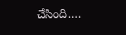చేసింది.…